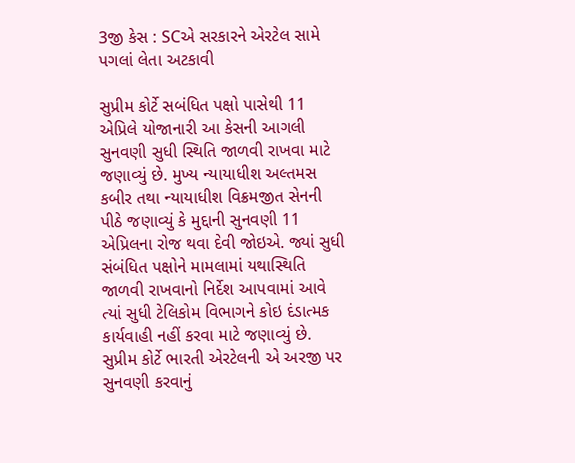3જી કેસ : SCએ સરકારને એરટેલ સામે પગલાં લેતા અટકાવી

સુપ્રીમ કોર્ટે સબંધિત પક્ષો પાસેથી 11 એપ્રિલે યોજાનારી આ કેસની આગલી સુનવણી સુધી સ્થિતિ જાળવી રાખવા માટે જણાવ્યું છે. મુખ્ય ન્યાયાધીશ અલ્તમસ કબીર તથા ન્યાયાધીશ વિક્રમજીત સેનની પીઠે જણાવ્યું કે મુદ્દાની સુનવણી 11 એપ્રિલના રોજ થવા દેવી જોઇએ. જ્યાં સુધી સંબંધિત પક્ષોને મામલામાં યથાસ્થિતિ જાળવી રાખવાનો નિર્દેશ આપવામાં આવે ત્યાં સુધી ટેલિકોમ વિભાગને કોઇ દંડાત્મક કાર્યવાહી નહીં કરવા માટે જણાવ્યું છે.
સુપ્રીમ કોર્ટે ભારતી એરટેલની એ અરજી પર સુનવણી કરવાનું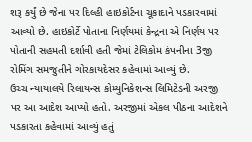શરૂ કર્યું છે જેના પર દિલ્હી હાઇકોર્ટના ચૂકાદાને પડકારવામાં આવ્યો છે. હાઇકોર્ટે પોતાના નિર્ણયમાં કેન્દ્રના એ નિર્ણય પર પોતાની સહમતી દર્શાવી હતી જેમાં ટેલિકોમ કંપનીના 3જી રોમિંગ સમજુતીને ગોરકાયદેસર કહેવામાં આવ્યું છે.
ઉચ્ચ ન્યાયાલયે રિલાયન્સ કોમ્યુનિકેશન્સ લિમિટેડની અરજી પર આ આદેશ આપ્યો હતો. અરજીમાં એકલ પીઠના આદેશને પડકારતા કહેવામાં આવ્યું હતું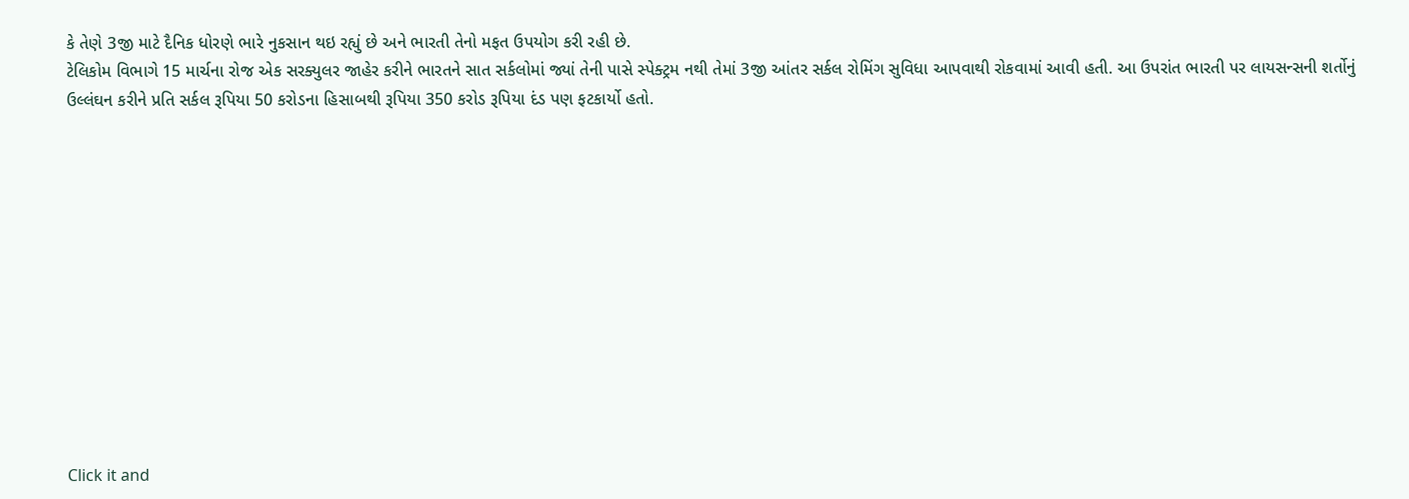કે તેણે 3જી માટે દૈનિક ધોરણે ભારે નુકસાન થઇ રહ્યું છે અને ભારતી તેનો મફત ઉપયોગ કરી રહી છે.
ટેલિકોમ વિભાગે 15 માર્ચના રોજ એક સરક્યુલર જાહેર કરીને ભારતને સાત સર્કલોમાં જ્યાં તેની પાસે સ્પેક્ટ્રમ નથી તેમાં 3જી આંતર સર્કલ રોમિંગ સુવિધા આપવાથી રોકવામાં આવી હતી. આ ઉપરાંત ભારતી પર લાયસન્સની શર્તોનું ઉલ્લંઘન કરીને પ્રતિ સર્કલ રૂપિયા 50 કરોડના હિસાબથી રૂપિયા 350 કરોડ રૂપિયા દંડ પણ ફટકાર્યો હતો.












Click it and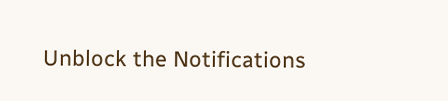Unblock the Notifications